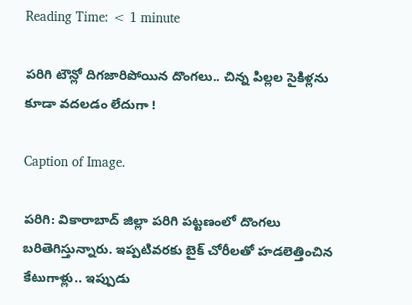Reading Time: < 1 minute

పరిగి టౌన్లో దిగజారిపోయిన దొంగలు.. చిన్న పిల్లల సైకిళ్లను కూడా వదలడం లేదుగా !

Caption of Image.

పరిగి: వికారాబాద్ జిల్లా పరిగి పట్టణంలో దొంగలు బరితెగిస్తున్నారు. ఇప్పటివరకు బైక్ చోరీలతో హడలెత్తించిన కేటుగాళ్లు.. ఇప్పుడు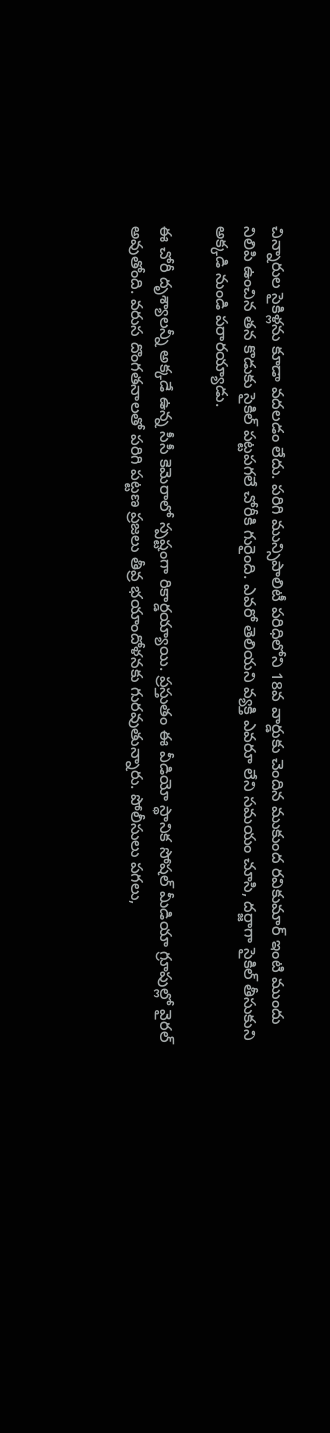చిన్నారుల సైకిళ్లను కూడా వదలడం లేదు. పరిగి మున్సిపాలిటీ పరిధిలోని 18వ వార్డుకు చెందిన ముకుంద రవికుమార్ ఇంటి ముందు నిలిపి ఉంచిన తన కొడుకు సైకిల్ పట్టపగలే చోరీకి గురైంది. ఎవరో తెలియని వ్యక్తి ఎవరూ లేని సమయం చూసి, దర్జాగా సైకిల్ తీసుకుని అక్కడి నుండి పరారయ్యాడు.

ఈ చోరీ దృశ్యాలన్నీ అక్కడే ఉన్న సీసీ కెమెరాలో స్పష్టంగా రికార్డయ్యాయి. ప్రస్తుతం ఈ వీడియో స్థానిక సోషల్ మీడియా గ్రూపుల్లో వైరల్ అవుతోంది. వరుస దొంగతనాలతో పరిగి పట్టణ ప్రజలు తీవ్ర భయాందోళనకు గురవుతున్నారు. పోలీసులు పగలు,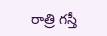రాత్రి గస్తీ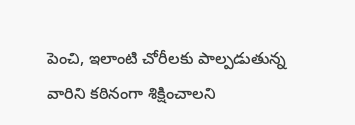పెంచి, ఇలాంటి చోరీలకు పాల్పడుతున్న వారిని కఠినంగా శిక్షించాలని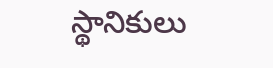స్థానికులు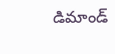డిమాండ్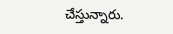చేస్తున్నారు.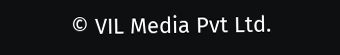© VIL Media Pvt Ltd.